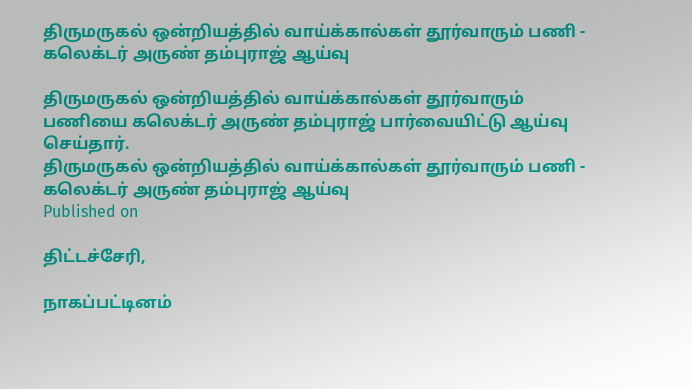திருமருகல் ஒன்றியத்தில் வாய்க்கால்கள் தூர்வாரும் பணி - கலெக்டர் அருண் தம்புராஜ் ஆய்வு

திருமருகல் ஒன்றியத்தில் வாய்க்கால்கள் தூர்வாரும் பணியை கலெக்டர் அருண் தம்புராஜ் பார்வையிட்டு ஆய்வு செய்தார்.
திருமருகல் ஒன்றியத்தில் வாய்க்கால்கள் தூர்வாரும் பணி - கலெக்டர் அருண் தம்புராஜ் ஆய்வு
Published on

திட்டச்சேரி,

நாகப்பட்டினம்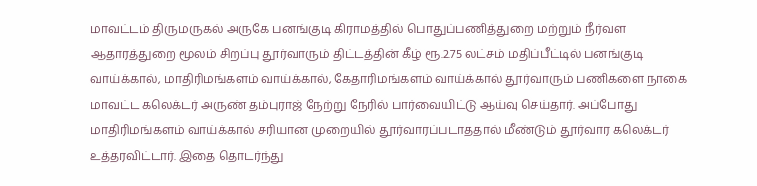மாவட்டம் திருமருகல் அருகே பனங்குடி கிராமத்தில் பொதுப்பணித்துறை மற்றும் நீர்வள ஆதாரத்துறை மூலம் சிறப்பு தூர்வாரும் திட்டத்தின் கீழ் ரூ.2.75 லட்சம் மதிப்பீட்டில் பனங்குடி வாய்க்கால், மாதிரிமங்களம் வாய்க்கால், கேதாரிமங்களம் வாய்க்கால் தூர்வாரும் பணிகளை நாகை மாவட்ட கலெக்டர் அருண் தம்புராஜ் நேற்று நேரில் பார்வையிட்டு ஆய்வு செய்தார். அப்போது மாதிரிமங்களம் வாய்க்கால் சரியான முறையில் தூர்வாரப்படாததால் மீண்டும் தூர்வார கலெக்டர் உத்தரவிட்டார். இதை தொடர்ந்து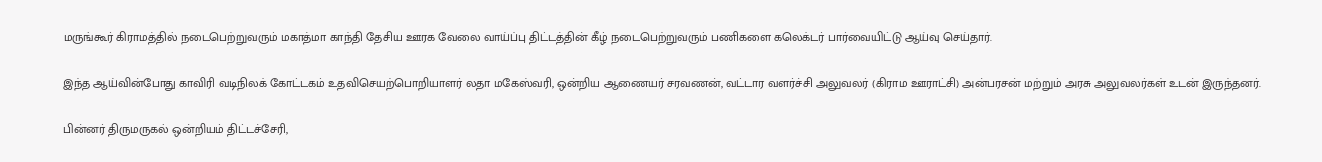மருங்கூர் கிராமத்தில் நடைபெற்றுவரும் மகாத்மா காந்தி தேசிய ஊரக வேலை வாய்ப்பு திட்டத்தின் கீழ் நடைபெற்றுவரும் பணிகளை கலெக்டர் பார்வையிட்டு ஆய்வு செய்தார்.

இந்த ஆய்வின்போது காவிரி வடிநிலக் கோட்டகம் உதவிசெயற்பொறியாளர் லதா மகேஸ்வரி, ஒன்றிய ஆணையர் சரவணன், வட்டார வளர்ச்சி அலுவலர் (கிராம ஊராட்சி) அன்பரசன் மற்றும் அரசு அலுவலர்கள் உடன் இருந்தனர்.

பின்னர் திருமருகல் ஒன்றியம் திட்டச்சேரி,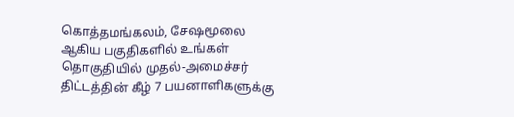கொத்தமங்கலம், சேஷமூலை ஆகிய பகுதிகளில் உங்கள் தொகுதியில் முதல்-அமைச்சர் திட்டத்தின் கீழ் 7 பயனாளிகளுக்கு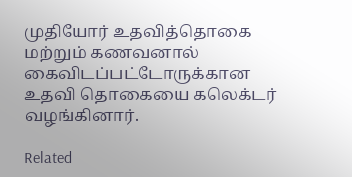முதியோர் உதவித்தொகை மற்றும் கணவனால் கைவிடப்பட்டோருக்கான உதவி தொகையை கலெக்டர் வழங்கினார்.

Related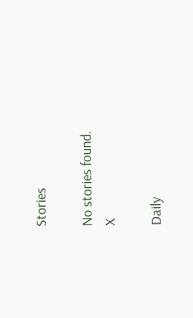Stories

No stories found.
X

Daily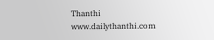Thanthi
www.dailythanthi.com